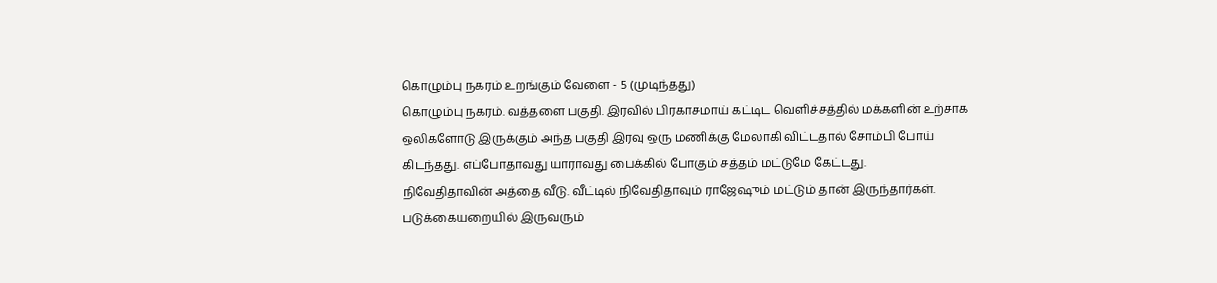கொழும்பு நகரம் உறங்கும் வேளை - 5 (முடிந்தது)
கொழும்பு நகரம். வத்தளை பகுதி. இரவில் பிரகாசமாய் கட்டிட வெளிச்சத்தில் மக்களின் உற்சாக ஒலிகளோடு இருக்கும் அந்த பகுதி இரவு ஒரு மணிக்கு மேலாகி விட்டதால் சோம்பி போய் கிடந்தது. எப்போதாவது யாராவது பைக்கில் போகும் சத்தம் மட்டுமே கேட்டது.
நிவேதிதாவின் அத்தை வீடு. வீட்டில் நிவேதிதாவும் ராஜேஷும் மட்டும் தான் இருந்தார்கள். படுக்கையறையில் இருவரும்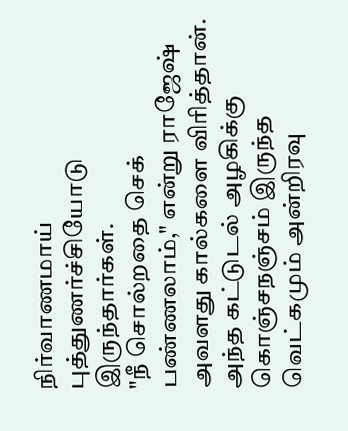நிர்வாணமாய் புத்துணர்ச்சியோடு இருந்தார்கள்.
"நீ சொல்றதை செக் பண்ணலாம்," என்று ராஜேஷ் அவளது கால்களை விரித்தான். அந்த கட்டுடல் அழகிக்கு கொஞ்சநஞ்சம் இருந்த வெட்கமும் அன்றிரவு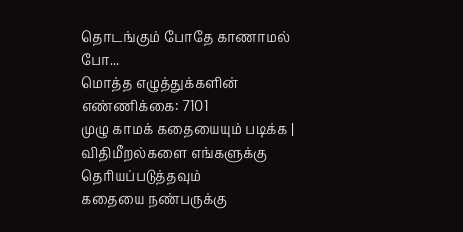தொடங்கும் போதே காணாமல் போ...
மொத்த எழுத்துக்களின் எண்ணிக்கை: 7101
முழு காமக் கதையையும் படிக்க |
விதிமீறல்களை எங்களுக்கு தெரியப்படுத்தவும்
கதையை நண்பருக்கு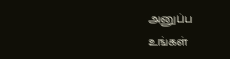அனுப்ப
உங்கள்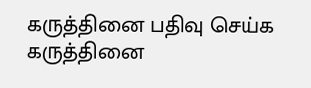கருத்தினை பதிவு செய்க
கருத்தினை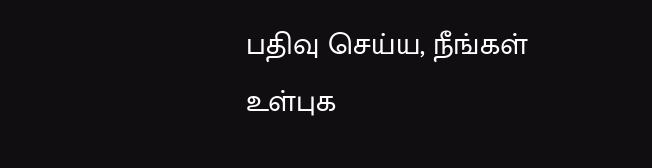பதிவு செய்ய, நீங்கள் உள்புக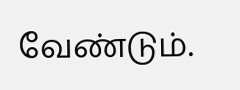வேண்டும்.